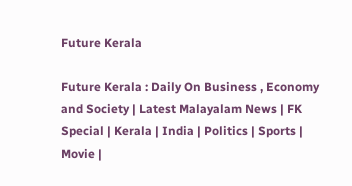Future Kerala

Future Kerala : Daily On Business , Economy and Society | Latest Malayalam News | FK Special | Kerala | India | Politics | Sports | Movie |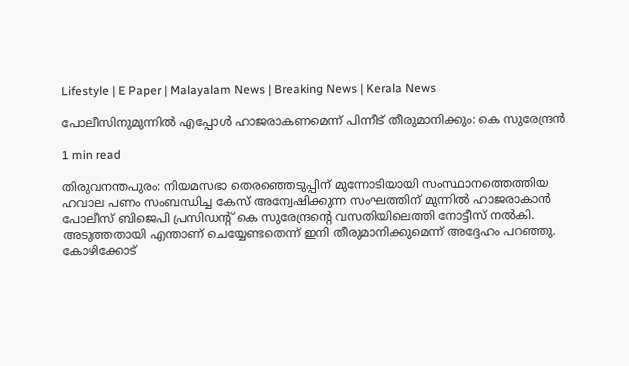Lifestyle | E Paper | Malayalam News | Breaking News | Kerala News

പോലീസിനുമുന്നില്‍ എപ്പോള്‍ ഹാജരാകണമെന്ന് പിന്നീട് തീരുമാനിക്കും: കെ സുരേന്ദ്രന്‍

1 min read

തിരുവനന്തപുരം: നിയമസഭാ തെരഞ്ഞെടുപ്പിന് മുന്നോടിയായി സംസ്ഥാനത്തെത്തിയ ഹവാല പണം സംബന്ധിച്ച കേസ് അന്വേഷിക്കുന്ന സംഘത്തിന് മുന്നില്‍ ഹാജരാകാന്‍ പോലീസ് ബിജെപി പ്രസിഡന്‍റ് കെ സുരേന്ദ്രന്‍റെ വസതിയിലെത്തി നോട്ടീസ് നല്‍കി. അടുത്തതായി എന്താണ് ചെയ്യേണ്ടതെന്ന് ഇനി തീരുമാനിക്കുമെന്ന് അദ്ദേഹം പറഞ്ഞു. കോഴിക്കോട്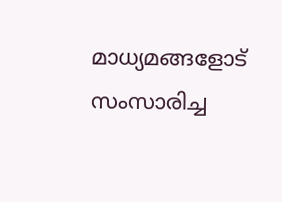മാധ്യമങ്ങളോട് സംസാരിച്ച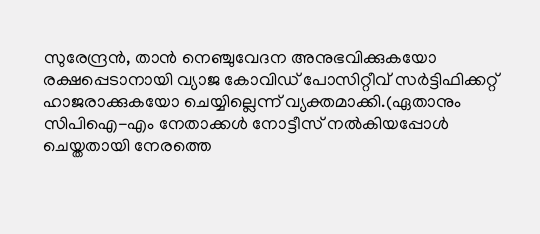സുരേന്ദ്രന്‍, താന്‍ നെഞ്ചുവേദന അനുഭവിക്കുകയോ രക്ഷപ്പെടാനായി വ്യാജ കോവിഡ് പോസിറ്റീവ് സര്‍ട്ടിഫിക്കറ്റ് ഹാജരാക്കുകയോ ചെയ്യില്ലെന്ന് വ്യക്തമാക്കി.(ഏതാനും സിപിഐ-എം നേതാക്കള്‍ നോട്ടീസ് നല്‍കിയപ്പോള്‍ ചെയ്തതായി നേരത്തെ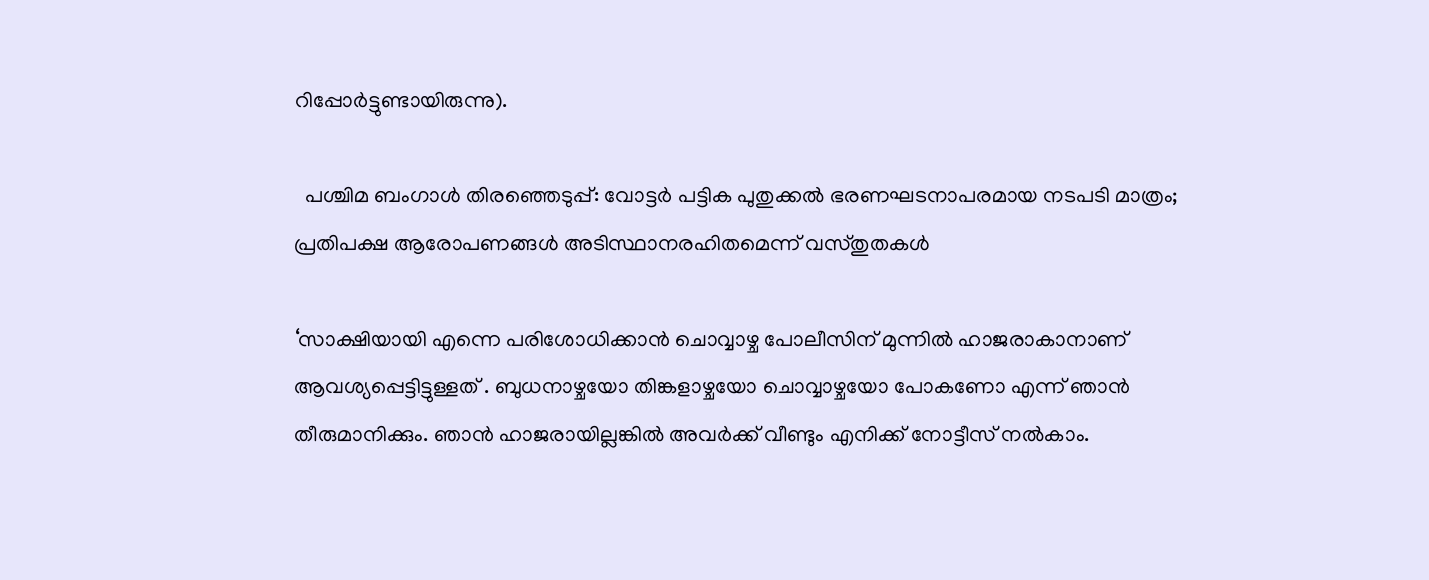റിപ്പോര്‍ട്ടുണ്ടായിരുന്നു).

  പശ്ചിമ ബംഗാള്‍ തിരഞ്ഞെടുപ്പ്: വോട്ടര്‍ പട്ടിക പുതുക്കല്‍ ഭരണഘടനാപരമായ നടപടി മാത്രം; പ്രതിപക്ഷ ആരോപണങ്ങള്‍ അടിസ്ഥാനരഹിതമെന്ന് വസ്തുതകള്‍

‘സാക്ഷിയായി എന്നെ പരിശോധിക്കാന്‍ ചൊവ്വാഴ്ച പോലീസിന് മുന്നില്‍ ഹാജരാകാനാണ് ആവശ്യപ്പെട്ടിട്ടുള്ളത് . ബുധനാഴ്ചയോ തിങ്കളാഴ്ചയോ ചൊവ്വാഴ്ചയോ പോകണോ എന്ന് ഞാന്‍ തീരുമാനിക്കും. ഞാന്‍ ഹാജരായില്ലങ്കില്‍ അവര്‍ക്ക് വീണ്ടും എനിക്ക് നോട്ടീസ് നല്‍കാം.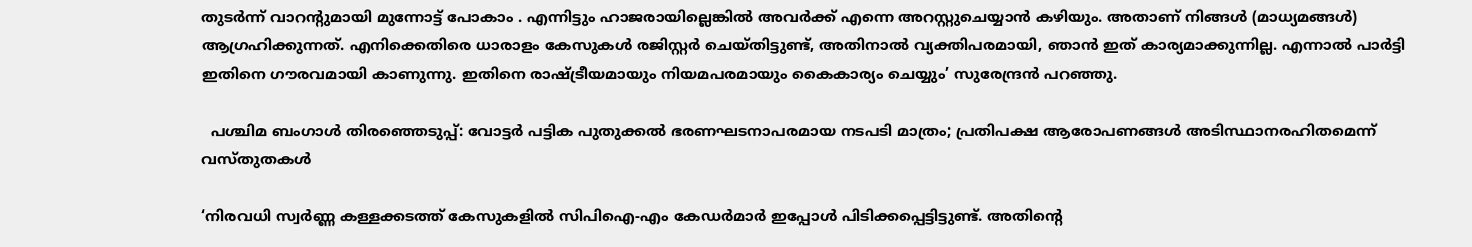തുടര്‍ന്ന് വാറന്‍റുമായി മുന്നോട്ട് പോകാം . എന്നിട്ടും ഹാജരായില്ലെങ്കില്‍ അവര്‍ക്ക് എന്നെ അറസ്റ്റുചെയ്യാന്‍ കഴിയും. അതാണ് നിങ്ങള്‍ (മാധ്യമങ്ങള്‍) ആഗ്രഹിക്കുന്നത്. എനിക്കെതിരെ ധാരാളം കേസുകള്‍ രജിസ്റ്റര്‍ ചെയ്തിട്ടുണ്ട്, അതിനാല്‍ വ്യക്തിപരമായി, ഞാന്‍ ഇത് കാര്യമാക്കുന്നില്ല. എന്നാല്‍ പാര്‍ട്ടി ഇതിനെ ഗൗരവമായി കാണുന്നു. ഇതിനെ രാഷ്ട്രീയമായും നിയമപരമായും കൈകാര്യം ചെയ്യും’ സുരേന്ദ്രന്‍ പറഞ്ഞു.

  പശ്ചിമ ബംഗാള്‍ തിരഞ്ഞെടുപ്പ്: വോട്ടര്‍ പട്ടിക പുതുക്കല്‍ ഭരണഘടനാപരമായ നടപടി മാത്രം; പ്രതിപക്ഷ ആരോപണങ്ങള്‍ അടിസ്ഥാനരഹിതമെന്ന് വസ്തുതകള്‍

‘നിരവധി സ്വര്‍ണ്ണ കള്ളക്കടത്ത് കേസുകളില്‍ സിപിഐ-എം കേഡര്‍മാര്‍ ഇപ്പോള്‍ പിടിക്കപ്പെട്ടിട്ടുണ്ട്. അതിന്‍റെ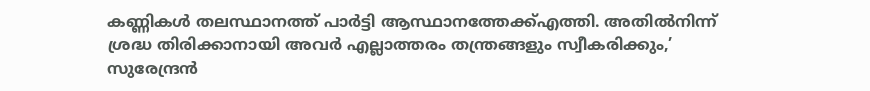കണ്ണികള്‍ തലസ്ഥാനത്ത് പാര്‍ട്ടി ആസ്ഥാനത്തേക്ക്എത്തി. അതില്‍നിന്ന് ശ്രദ്ധ തിരിക്കാനായി അവര്‍ എല്ലാത്തരം തന്ത്രങ്ങളും സ്വീകരിക്കും,’ സുരേന്ദ്രന്‍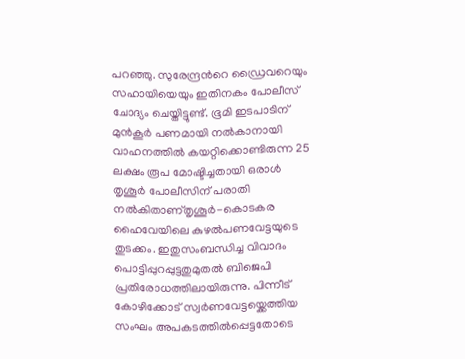പറഞ്ഞു. സുരേന്ദ്രന്‍റെ ഡ്രൈവറെയും സഹായിയെയും ഇതിനകം പോലീസ് ചോദ്യം ചെയ്തിട്ടുണ്ട്. ഭൂമി ഇടപാടിന് മുന്‍കൂര്‍ പണമായി നല്‍കാനായി വാഹനത്തില്‍ കയറ്റിക്കൊണ്ടിരുന്ന 25 ലക്ഷം രൂപ മോഷ്ടിച്ചതായി ഒരാള്‍ തൃശൂര്‍ പോലീസിന് പരാതി നല്‍കിതാണ്തൃശൂര്‍-കൊടകര ഹൈവേയിലെ കുഴല്‍പണവേട്ടയുടെ തുടക്കം. ഇതുസംബന്ധിച്ച വിവാദം പൊട്ടിപ്പുറപ്പുട്ടതുമുതല്‍ ബിജെപി പ്രതിരോധത്തിലായിരുന്നു. പിന്നീട് കോഴിക്കോട് സ്വര്‍ണവേട്ടയ്ക്കെത്തിയ സംഘം അപകടത്തില്‍പ്പെട്ടതോടെ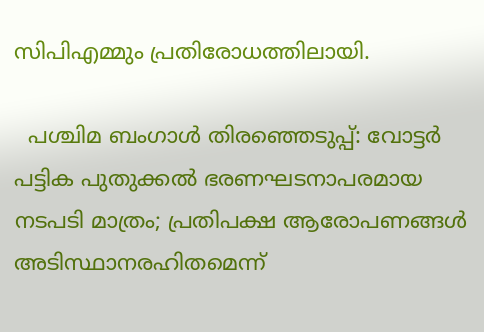സിപിഎമ്മും പ്രതിരോധത്തിലായി.

  പശ്ചിമ ബംഗാള്‍ തിരഞ്ഞെടുപ്പ്: വോട്ടര്‍ പട്ടിക പുതുക്കല്‍ ഭരണഘടനാപരമായ നടപടി മാത്രം; പ്രതിപക്ഷ ആരോപണങ്ങള്‍ അടിസ്ഥാനരഹിതമെന്ന്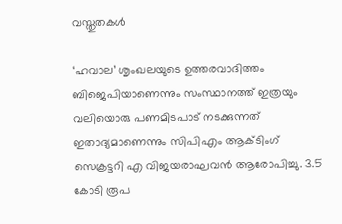വസ്തുതകള്‍

‘ഹവാല’ ശൃംഖലയുടെ ഉത്തരവാദിത്തം ബിജെപിയാണെന്നും സംസ്ഥാനത്ത് ഇത്രയും വലിയൊരു പണമിടപാട് നടക്കുന്നത് ഇതാദ്യമാണെന്നും സിപിഎം ആക്ടിംഗ് സെക്രട്ടറി എ വിജയരാഘവന്‍ ആരോപിച്ചു. 3.5 കോടി രൂപ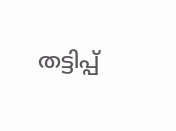തട്ടിപ്പ്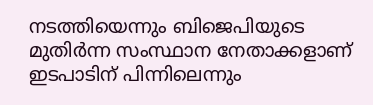നടത്തിയെന്നും ബിജെപിയുടെ മുതിര്‍ന്ന സംസ്ഥാന നേതാക്കളാണ് ഇടപാടിന് പിന്നിലെന്നും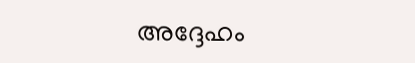അദ്ദേഹം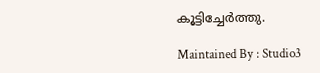കൂട്ടിച്ചേര്‍ത്തു.

Maintained By : Studio3